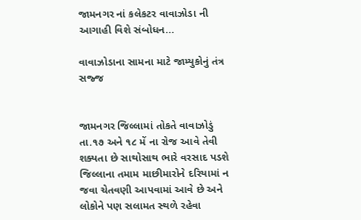જામનગર નાં કલેકટર વાવાઝોડા ની આગાહી વિશે સંબોધન...

વાવાઝોડાના સામના માટે જામ્યુકોનું તંત્ર સજ્જ


જામનગર જિલ્લામાં તોકતે વાવાઝોડું
તા.૧૭ અને ૧૮ મેં ના રોજ આવે તેવી
શક્યતા છે સાથોસાથ ભારે વરસાદ પડશે
જિલ્લાના તમામ માછીમારોને દરિયામાં ન
જવા ચેતવણી આપવામાં આવે છે અને
લોકોને પણ સલામત સ્થળે રહેવા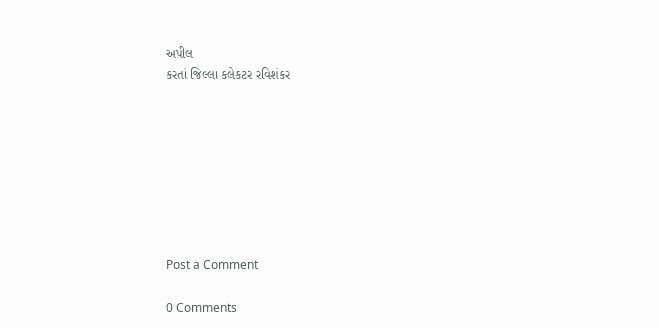અપીલ
કરતાં જિલ્લા કલેકટર રવિશંકર








Post a Comment

0 Comments